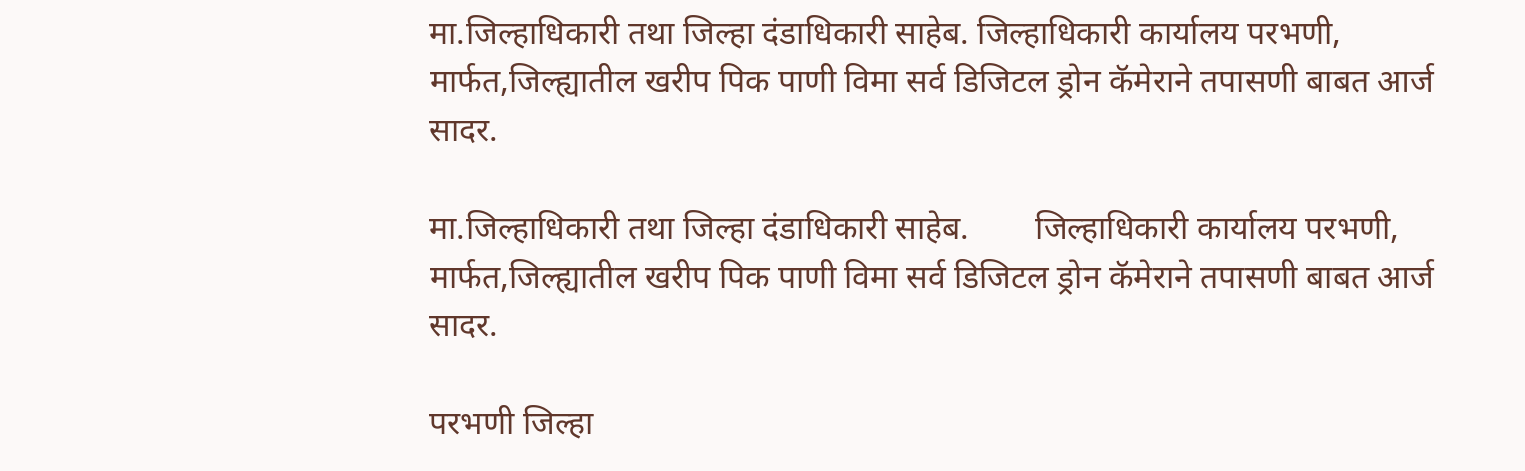मा.जिल्हाधिकारी तथा जिल्हा दंडाधिकारी साहेब. जिल्हाधिकारी कार्यालय परभणी, मार्फत,जिल्ह्यातील खरीप पिक पाणी विमा सर्व डिजिटल ड्रोन कॅमेराने तपासणी बाबत आर्ज सादर.

मा.जिल्हाधिकारी तथा जिल्हा दंडाधिकारी साहेब.        जिल्हाधिकारी कार्यालय परभणी, मार्फत,जिल्ह्यातील खरीप पिक पाणी विमा सर्व डिजिटल ड्रोन कॅमेराने तपासणी बाबत आर्ज सादर.

परभणी जिल्हा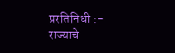प्ररतिनिधी :- राज्याचे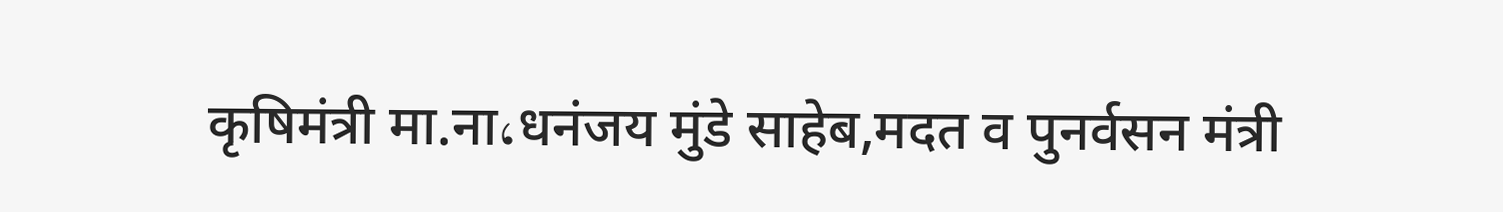कृषिमंत्री मा.ना،धनंजय मुंडे साहेब,मदत व पुनर्वसन मंत्री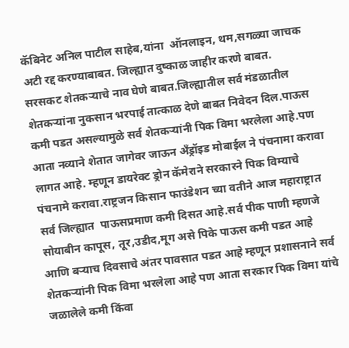कॅबिनेट अनिल पाटील साहेब,यांना  ऑनलाइन, थम,सगळ्या जाचक अटी रद्द करण्याबाबत. जिल्ह्यात दुष्काळ जाहीर करणे बाबत.
सरसकट शेतकऱ्याचे नाव घेणे बाबत.जिल्ह्यातील सर्व मंडळातील शेतकऱ्यांना नुकसान भरपाई तात्काळ देणे बाबत निवेदन दिल.पाऊस कमी पडत असल्यामुळे सर्व शेतकऱ्यांनी पिक विमा भरलेला आहे.पण आता नव्याने शेतात जागेवर जाऊन अँड्रॉइड मोबाईल ने पंचनामा करावा लागत आहे. म्हणून डायरेक्ट ड्रोन कॅमेराने सरकारने पिक विम्याचे पंचनामे करावा.राष्ट्रजन किसान फाउंडेशन च्या वतीने आज महाराष्ट्रात सर्व जिल्ह्यात  पाऊसप्रमाण कमी दिसत आहे.सर्व पीक पाणी म्हणजे सोयाबीन कापूस, तूर,उडीद,मूग असे पिके पाऊस कमी पडत आहे आणि बऱ्याच दिवसाचे अंतर पावसात पडत आहे म्हणून प्रशासनाने सर्व शेतकऱ्यांनी पिक विमा भरलेला आहे पण आता सरकार पिक विमा यांचे जळालेले कमी किंवा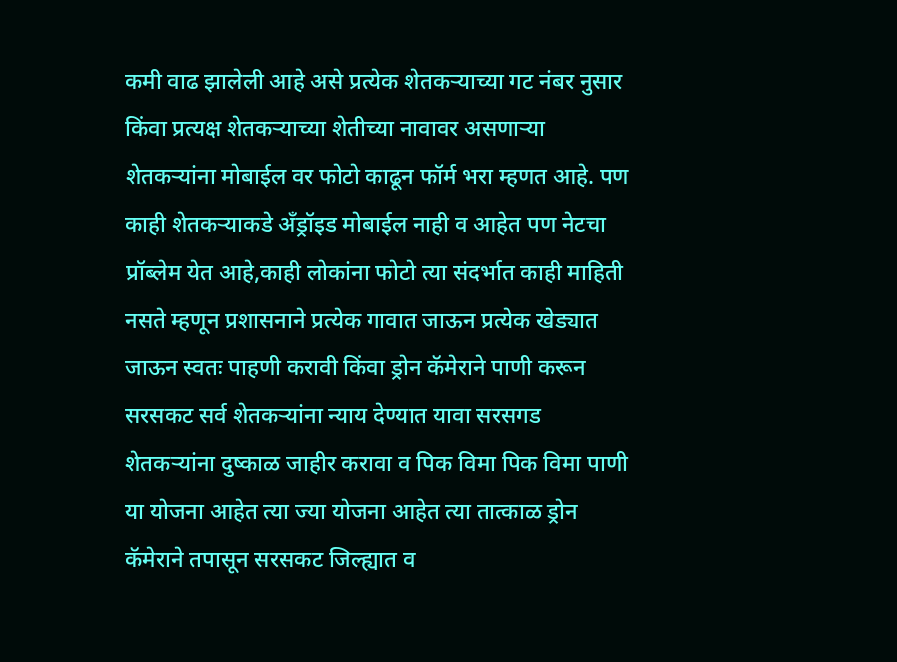कमी वाढ झालेली आहे असे प्रत्येक शेतकऱ्याच्या गट नंबर नुसार किंवा प्रत्यक्ष शेतकऱ्याच्या शेतीच्या नावावर असणाऱ्या शेतकऱ्यांना मोबाईल वर फोटो काढून फॉर्म भरा म्हणत आहे. पण काही शेतकऱ्याकडे अँड्रॉइड मोबाईल नाही व आहेत पण नेटचा प्रॉब्लेम येत आहे,काही लोकांना फोटो त्या संदर्भात काही माहिती नसते म्हणून प्रशासनाने प्रत्येक गावात जाऊन प्रत्येक खेड्यात जाऊन स्वतः पाहणी करावी किंवा ड्रोन कॅमेराने पाणी करून सरसकट सर्व शेतकऱ्यांना न्याय देण्यात यावा सरसगड शेतकऱ्यांना दुष्काळ जाहीर करावा व पिक विमा पिक विमा पाणी या योजना आहेत त्या ज्या योजना आहेत त्या तात्काळ ड्रोन कॅमेराने तपासून सरसकट जिल्ह्यात व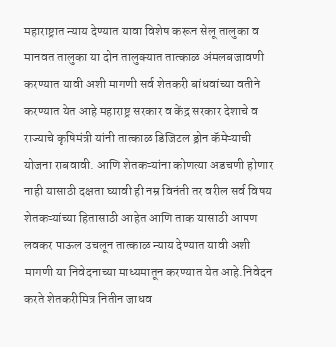महाराष्ट्रात न्याय देण्यात यावा विशेष करून सेलू तालुका व मानवत तालुका या दोन तालुक्यात तात्काळ अंमलबजावणी करण्यात यावी अशी मागणी सर्व शेतकरी बांधवांच्या वतीने करण्यात येत आहे महाराष्ट्र सरकार व केंद्र सरकार देशाचे व राज्याचे कृषिमंत्री यांनी तात्काळ डिजिटल ड्रोन कॅमेऱ्याची योजना राबवावी. आणि शेतकऱ्यांना कोणत्या अडचणी होणार नाही यासाठी दक्षता घ्यावी ही नम्र विनंती तर वरील सर्व विषय शेतकऱ्यांच्या हितासाठी आहेत आणि ताक यासाठी आपण लवकर पाऊल उचलून तात्काळ न्याय देण्यात यावी अशी मागणी या निवेदनाच्या माध्यमातून करण्यात येत आहे.निवेदन करते शेतकरीमित्र नितीन जाधव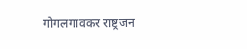गोगलगावकर राष्ट्रजन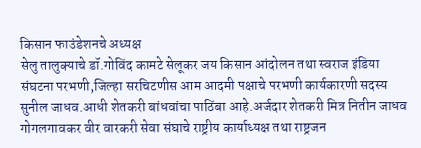किसान फाउंडेशनचे अध्यक्ष
सेलु तालुक्याचे डॉ.गोविंद कामटे सेलूकर जय किसान आंदोलन तथा स्वराज इंडिया संघटना परभणी,जिल्हा सरचिटणीस आम आदमी पक्षाचे परभणी कार्यकारणी सदस्य सुनील जाधव.आधी शेतकरी बांधवांचा पाठिंबा आहे.अर्जदार शेतकरी मित्र नितीन जाधव गोगलगावकर वीर वारकरी सेवा संघाचे राष्ट्रीय कार्याध्यक्ष तथा राष्ट्रजन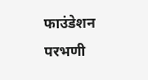फाउंडेशन परभणी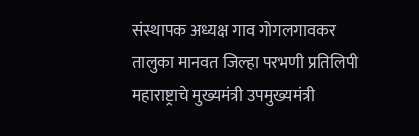संस्थापक अध्यक्ष गाव गोगलगावकर तालुका मानवत जिल्हा परभणी प्रतिलिपी महाराष्ट्राचे मुख्यमंत्री उपमुख्यमंत्री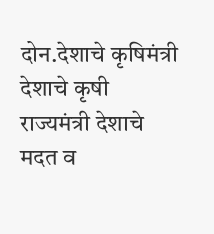दोन.देशाचे कृषिमंत्री देशाचे कृषी राज्यमंत्री देशाचे मदत व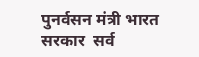पुनर्वसन मंत्री भारत सरकार  सर्व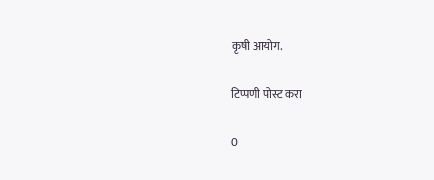कृषी आयोग.

टिप्पणी पोस्ट करा

0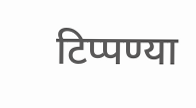टिप्पण्या